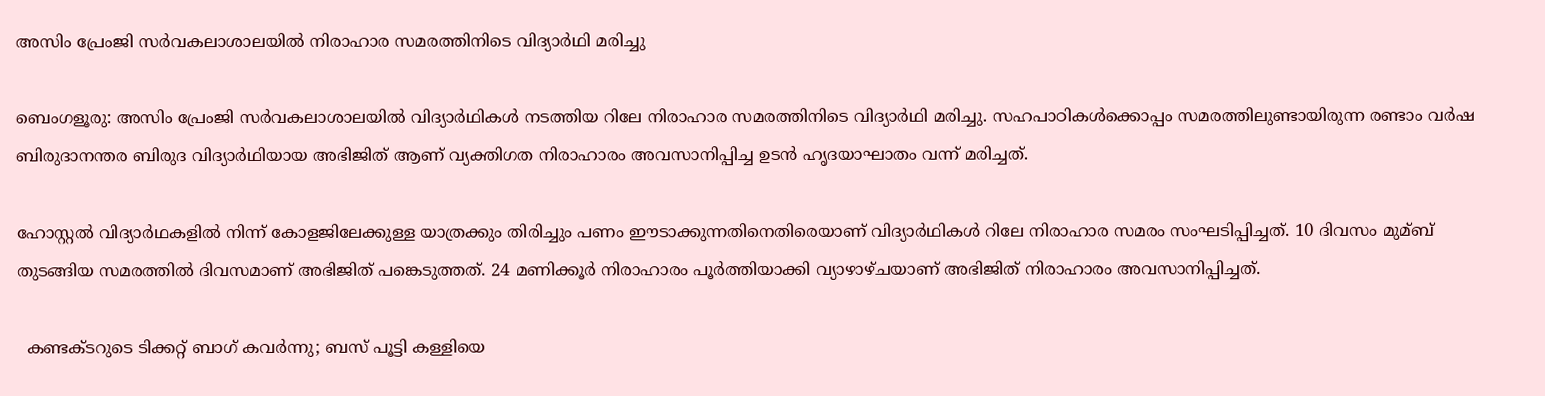അസിം പ്രേംജി സര്‍വകലാശാലയില്‍ നിരാഹാര സമരത്തിനിടെ വിദ്യാര്‍ഥി മരിച്ചു

ബെംഗളൂരു: അസിം പ്രേംജി സര്‍വകലാശാലയില്‍ വിദ്യാര്‍ഥികള്‍ നടത്തിയ റിലേ നിരാഹാര സമരത്തിനിടെ വിദ്യാര്‍ഥി മരിച്ചു. സഹപാഠികള്‍ക്കൊപ്പം സമരത്തിലുണ്ടായിരുന്ന രണ്ടാം വര്‍ഷ ബിരുദാനന്തര ബിരുദ വിദ്യാര്‍ഥിയായ അഭിജിത് ആണ് വ്യക്തിഗത നിരാഹാരം അവസാനിപ്പിച്ച ഉടന്‍ ഹൃദയാഘാതം വന്ന് മരിച്ചത്.

ഹോസ്റ്റല്‍ വിദ്യാര്‍ഥകളില്‍ നിന്ന് കോളജിലേക്കുള്ള യാത്രക്കും തിരിച്ചും പണം ഈടാക്കുന്നതിനെതിരെയാണ് വിദ്യാര്‍ഥികള്‍ റിലേ നിരാഹാര സമരം സംഘടിപ്പിച്ചത്. 10 ദിവസം മുമ്ബ് തുടങ്ങിയ സമരത്തില്‍ ദിവസമാണ് അഭിജിത് പങ്കെടുത്തത്. 24 മണിക്കൂര്‍ നിരാഹാരം പൂര്‍ത്തിയാക്കി വ്യാഴാഴ്ചയാണ് അഭിജിത് നിരാഹാരം അവസാനിപ്പിച്ചത്.

  കണ്ടക്ടറുടെ ടിക്കറ്റ് ബാഗ് കവർന്നു; ബസ് പൂട്ടി കള്ളിയെ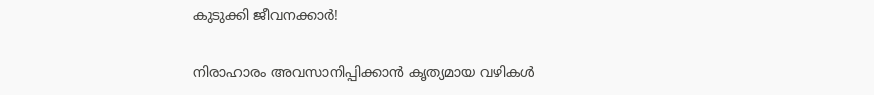കുടുക്കി ജീവനക്കാർ!

നിരാഹാരം അവസാനിപ്പിക്കാന്‍ കൃത്യമായ വഴികള്‍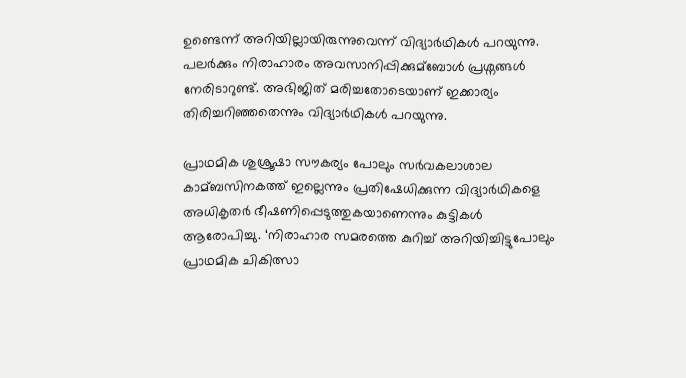ഉണ്ടെന്ന് അറിയില്ലായിരുന്നുവെന്ന് വിദ്യാര്‍ഥികള്‍ പറയുന്നു. പലര്‍ക്കും നിരാഹാരം അവസാനിപ്പിക്കുമ്ബോള്‍ പ്രശ്നങ്ങള്‍ നേരിടാറുണ്ട്. അഭിജിത് മരിച്ചതോടെയാണ് ഇക്കാര്യം തിരിച്ചറിഞ്ഞതെന്നും വിദ്യാര്‍ഥികള്‍ പറയുന്നു.

പ്രാഥമിക ശുശ്രൂഷാ സൗകര്യം പോലും സര്‍വകലാശാല കാമ്ബസിനകത്ത് ഇല്ലെന്നും പ്രതിഷേധിക്കുന്ന വിദ്യാര്‍ഥികളെ അധികൃതര്‍ ഭീഷണിപ്പെടുത്തുകയാണെന്നും കുട്ടികള്‍ ആരോപിച്ചു. ‘നിരാഹാര സമരത്തെ കുറിച്ച്‌ അറിയിച്ചിട്ടുപോലും പ്രാഥമിക ചികിത്സാ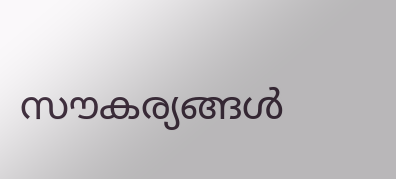സൗകര്യങ്ങള്‍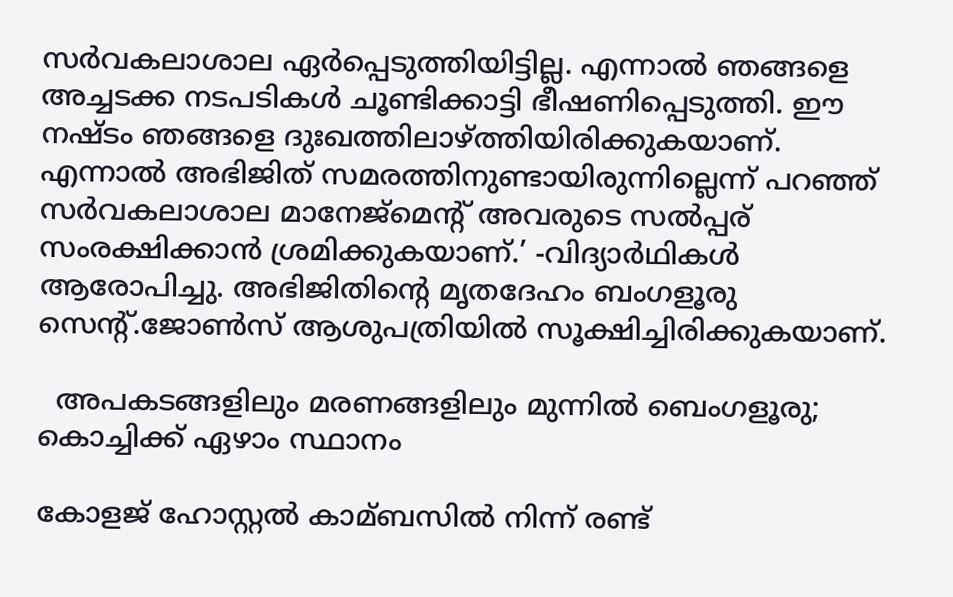സര്‍വകലാശാല ഏര്‍പ്പെടുത്തിയിട്ടില്ല. എന്നാല്‍ ഞങ്ങളെ അച്ചടക്ക നടപടികള്‍ ചൂണ്ടിക്കാട്ടി ഭീഷണിപ്പെടുത്തി. ഈ നഷ്ടം ഞങ്ങളെ ദുഃഖത്തിലാഴ്ത്തിയിരിക്കുകയാണ്. എന്നാല്‍ അഭിജിത് സമരത്തിനുണ്ടായിരുന്നില്ലെന്ന് പറഞ്ഞ് സര്‍വകലാശാല മാനേജ്മെന്റ് അവരുടെ സല്‍പ്പര് സംരക്ഷിക്കാന്‍ ശ്രമിക്കുകയാണ്.’ -വിദ്യാര്‍ഥികള്‍ ആരോപിച്ചു. അഭിജിതിന്റെ മൃതദേഹം ബംഗളൂരു സെന്റ്.ജോണ്‍സ് ആശുപത്രിയില്‍ സൂക്ഷിച്ചിരിക്കുകയാണ്.

  അപകടങ്ങളിലും മരണങ്ങളിലും മുന്നില്‍ ബെംഗളൂരു; കൊച്ചിക്ക് ഏഴാം സ്ഥാനം

കോളജ് ഹോസ്റ്റല്‍ കാമ്ബസില്‍ നിന്ന് രണ്ട്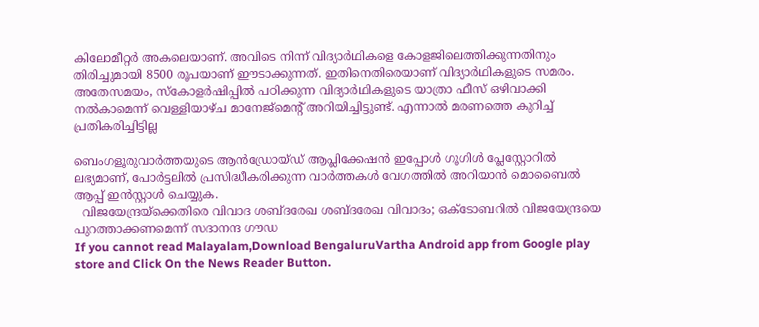കിലോമീറ്റര്‍ അകലെയാണ്. അവിടെ നിന്ന് വിദ്യാര്‍ഥികളെ കോളജിലെത്തിക്കുന്നതിനും തിരിച്ചുമായി 8500 രൂപയാണ് ഈടാക്കുന്നത്. ഇതിനെതിരെയാണ് വിദ്യാര്‍ഥികളുടെ സമരം. അതേസമയം, സ്കോളര്‍ഷിപ്പില്‍ പഠിക്കുന്ന വിദ്യാര്‍ഥികളുടെ യാത്രാ ഫീസ് ഒഴിവാക്കി നല്‍കാമെന്ന് വെള്ളിയാഴ്ച മാനേജ്മെന്റ് അറിയിച്ചിട്ടുണ്ട്. എന്നാല്‍ മരണത്തെ കുറിച്ച്‌ പ്രതികരിച്ചിട്ടില്ല

ബെംഗളൂരുവാർത്തയുടെ ആൻഡ്രോയ്ഡ് ആപ്ലിക്കേഷൻ ഇപ്പോൾ ഗൂഗിൾ പ്ലേസ്റ്റോറിൽ ലഭ്യമാണ്, പോർട്ടലിൽ പ്രസിദ്ധീകരിക്കുന്ന വാർത്തകൾ വേഗത്തിൽ അറിയാൻ മൊബൈൽ ആപ്പ് ഇൻസ്റ്റാൾ ചെയ്യുക.
  വിജയേന്ദ്രയ്‌ക്കെതിരെ വിവാദ ശബ്ദരേഖ ശബ്ദരേഖ വിവാദം; ഒക്ടോബറില്‍ വിജയേന്ദ്രയെ പുറത്താക്കണമെന്ന് സദാനന്ദ ഗൗഡ
If you cannot read Malayalam,Download BengaluruVartha Android app from Google play store and Click On the News Reader Button.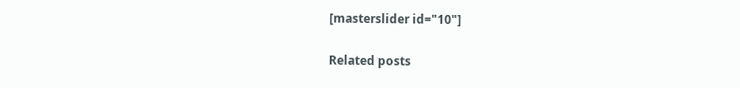[masterslider id="10"]

Related posts